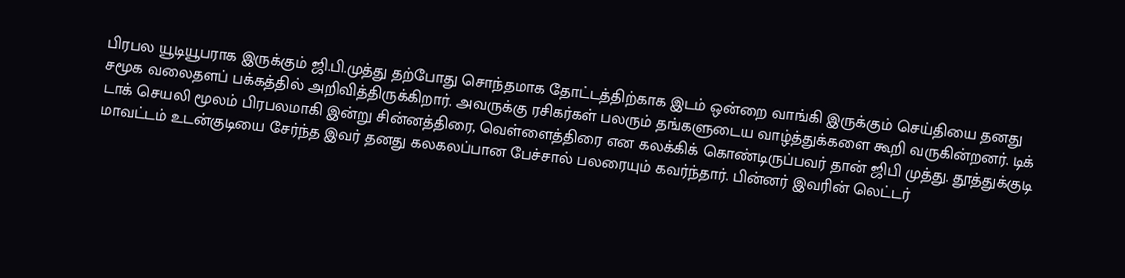பிரபல யூடியூபராக இருக்கும் ஜி.பி.முத்து தற்போது சொந்தமாக தோட்டத்திற்காக இடம் ஒன்றை வாங்கி இருக்கும் செய்தியை தனது சமூக வலைதளப் பக்கத்தில் அறிவித்திருக்கிறார். அவருக்கு ரசிகர்கள் பலரும் தங்களுடைய வாழ்த்துக்களை கூறி வருகின்றனர். டிக் டாக் செயலி மூலம் பிரபலமாகி இன்று சின்னத்திரை, வெள்ளைத்திரை என கலக்கிக் கொண்டிருப்பவர் தான் ஜிபி முத்து. தூத்துக்குடி மாவட்டம் உடன்குடியை சேர்ந்த இவர் தனது கலகலப்பான பேச்சால் பலரையும் கவர்ந்தார். பின்னர் இவரின் லெட்டர்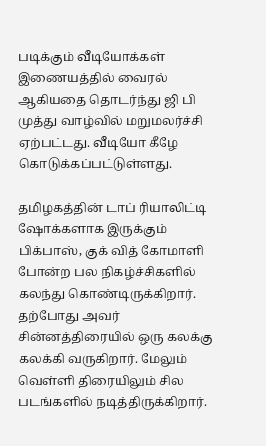படிக்கும் வீடியோக்கள் இணையத்தில் வைரல் ஆகியதை தொடர்ந்து ஜி பி முத்து வாழ்வில் மறுமலர்ச்சி ஏற்பட்டது. வீடியோ கீழே கொடுக்கப்பட்டுள்ளது.

தமிழகத்தின் டாப் ரியாலிட்டி ஷோக்களாக இருக்கும் பிக்பாஸ், குக் வித் கோமாளி போன்ற பல நிகழ்ச்சிகளில் கலந்து கொண்டிருக்கிறார். தற்போது அவர் சின்னத்திரையில் ஒரு கலக்கு கலக்கி வருகிறார். மேலும் வெள்ளி திரையிலும் சில படங்களில் நடித்திருக்கிறார்.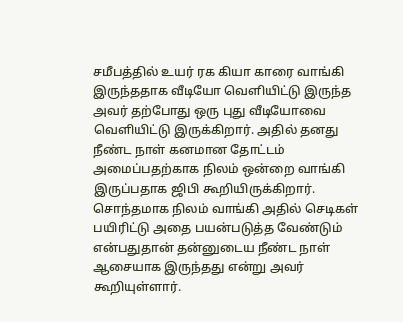சமீபத்தில் உயர் ரக கியா காரை வாங்கி இருந்ததாக வீடியோ வெளியிட்டு இருந்த அவர் தற்போது ஒரு புது வீடியோவை வெளியிட்டு இருக்கிறார். அதில் தனது நீண்ட நாள் கனமான தோட்டம் அமைப்பதற்காக நிலம் ஒன்றை வாங்கி இருப்பதாக ஜிபி கூறியிருக்கிறார். சொந்தமாக நிலம் வாங்கி அதில் செடிகள் பயிரிட்டு அதை பயன்படுத்த வேண்டும் என்பதுதான் தன்னுடைய நீண்ட நாள் ஆசையாக இருந்தது என்று அவர் கூறியுள்ளார்.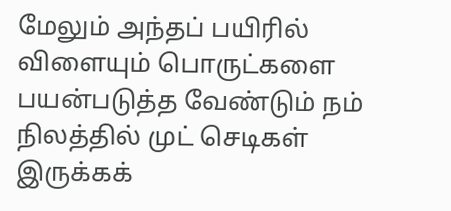மேலும் அந்தப் பயிரில் விளையும் பொருட்களை பயன்படுத்த வேண்டும் நம் நிலத்தில் முட் செடிகள் இருக்கக்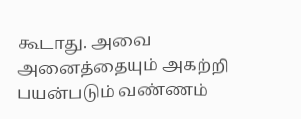கூடாது. அவை அனைத்தையும் அகற்றி பயன்படும் வண்ணம்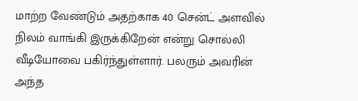மாற்ற வேண்டும் அதற்காக 40 சென்ட் அளவில் நிலம் வாங்கி இருக்கிறேன் என்று சொல்லி வீடியோவை பகிர்ந்துள்ளார். பலரும் அவரின் அந்த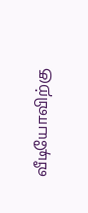வீடியோவிற்கு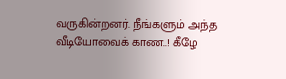வருகின்றனர். நீங்களும் அந்த வீடியோவைக் காண..! கீழே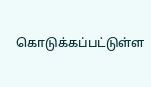கொடுக்கப்பட்டுள்ள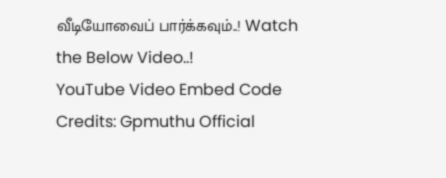வீடியோவைப் பார்க்கவும்..! Watch the Below Video..!
YouTube Video Embed Code Credits: Gpmuthu Official